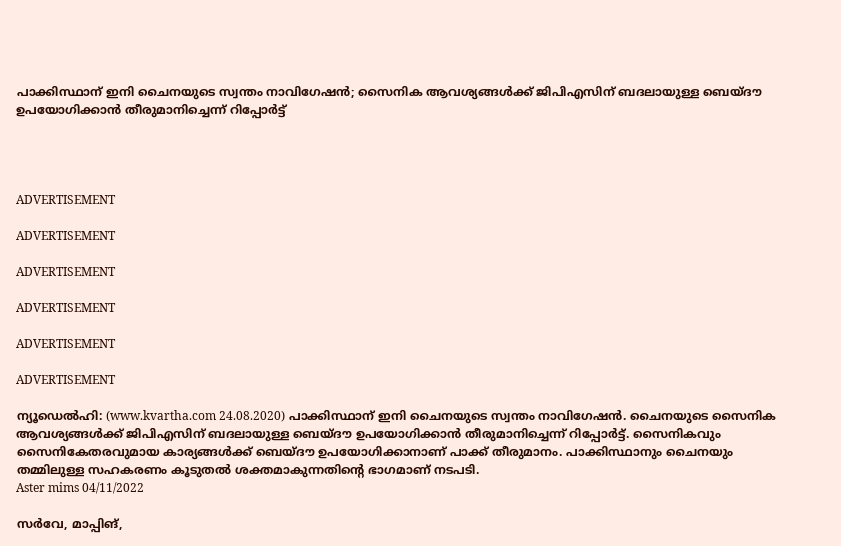പാക്കിസ്ഥാന് ഇനി ചൈനയുടെ സ്വന്തം നാവിഗേഷന്‍; സൈനിക ആവശ്യങ്ങള്‍ക്ക് ജിപിഎസിന് ബദലായുള്ള ബെയ്ദൗ ഉപയോഗിക്കാന്‍ തീരുമാനിച്ചെന്ന് റിപ്പോര്‍ട്ട്




ADVERTISEMENT

ADVERTISEMENT

ADVERTISEMENT

ADVERTISEMENT

ADVERTISEMENT

ADVERTISEMENT

ന്യൂഡെല്‍ഹി: (www.kvartha.com 24.08.2020) പാക്കിസ്ഥാന് ഇനി ചൈനയുടെ സ്വന്തം നാവിഗേഷന്‍. ചൈനയുടെ സൈനിക ആവശ്യങ്ങള്‍ക്ക് ജിപിഎസിന് ബദലായുള്ള ബെയ്ദൗ ഉപയോഗിക്കാന്‍ തീരുമാനിച്ചെന്ന് റിപ്പോര്‍ട്ട്. സൈനികവും സൈനികേതരവുമായ കാര്യങ്ങള്‍ക്ക് ബെയ്ദൗ ഉപയോഗിക്കാനാണ് പാക്ക് തീരുമാനം. പാക്കിസ്ഥാനും ചൈനയും തമ്മിലുള്ള സഹകരണം കൂടുതല്‍ ശക്തമാകുന്നതിന്റെ ഭാഗമാണ് നടപടി.
Aster mims 04/11/2022

സര്‍വേ, മാപ്പിങ്,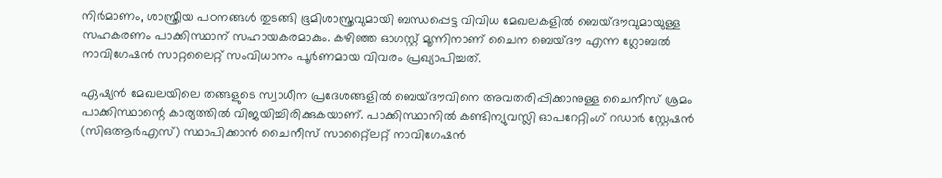നിര്‍മാണം, ശാസ്ത്രീയ പഠനങ്ങള്‍ തുടങ്ങി ഭൂമിശാസ്ത്രവുമായി ബന്ധപ്പെട്ട വിവിധ മേഖലകളില്‍ ബെയ്ദൗവുമായുള്ള സഹകരണം പാക്കിസ്ഥാന് സഹായകരമാകും. കഴിഞ്ഞ ഓഗസ്റ്റ് മൂന്നിനാണ് ചൈന ബെയ്ദൗ എന്ന ഗ്ലോബല്‍ നാവിഗേഷന്‍ സാറ്റലൈറ്റ് സംവിധാനം പൂര്‍ണമായ വിവരം പ്രഖ്യാപിച്ചത്.

ഏഷ്യന്‍ മേഖലയിലെ തങ്ങളുടെ സ്വാധീന പ്രദേശങ്ങളില്‍ ബെയ്ദൗവിനെ അവതരിപ്പിക്കാനുള്ള ചൈനീസ് ശ്രമം പാക്കിസ്ഥാന്റെ കാര്യത്തില്‍ വിജയിച്ചിരിക്കുകയാണ്. പാക്കിസ്ഥാനില്‍ കണ്ടിന്യുവസ്ലി ഓപറേറ്റിംഗ് റഡാര്‍ സ്റ്റേഷന്‍ (സിഒആര്‍എസ്) സ്ഥാപിക്കാന്‍ ചൈനീസ് സാറ്റ്ലൈറ്റ് നാവിഗേഷന്‍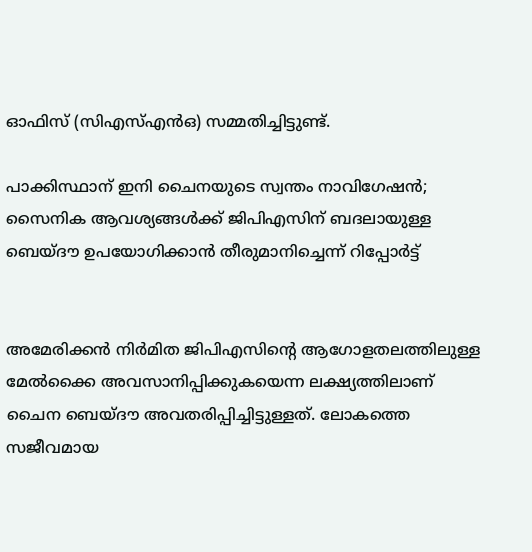ഓഫിസ് (സിഎസ്എന്‍ഒ) സമ്മതിച്ചിട്ടുണ്ട്.

പാക്കിസ്ഥാന് ഇനി ചൈനയുടെ സ്വന്തം നാവിഗേഷന്‍; സൈനിക ആവശ്യങ്ങള്‍ക്ക് ജിപിഎസിന് ബദലായുള്ള ബെയ്ദൗ ഉപയോഗിക്കാന്‍ തീരുമാനിച്ചെന്ന് റിപ്പോര്‍ട്ട്


അമേരിക്കന്‍ നിര്‍മിത ജിപിഎസിന്റെ ആഗോളതലത്തിലുള്ള മേല്‍ക്കൈ അവസാനിപ്പിക്കുകയെന്ന ലക്ഷ്യത്തിലാണ് ചൈന ബെയ്ദൗ അവതരിപ്പിച്ചിട്ടുള്ളത്. ലോകത്തെ സജീവമായ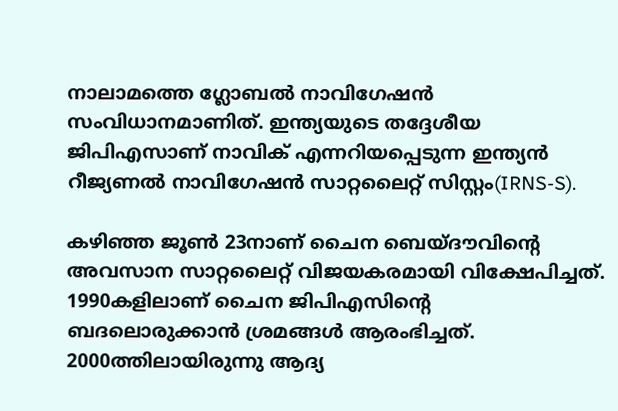നാലാമത്തെ ഗ്ലോബല്‍ നാവിഗേഷന്‍ സംവിധാനമാണിത്. ഇന്ത്യയുടെ തദ്ദേശീയ ജിപിഎസാണ് നാവിക് എന്നറിയപ്പെടുന്ന ഇന്ത്യന്‍ റീജ്യണല്‍ നാവിഗേഷന്‍ സാറ്റലൈറ്റ് സിസ്റ്റം(IRNS-S).

കഴിഞ്ഞ ജൂണ്‍ 23നാണ് ചൈന ബെയ്ദൗവിന്റെ അവസാന സാറ്റലൈറ്റ് വിജയകരമായി വിക്ഷേപിച്ചത്. 1990കളിലാണ് ചൈന ജിപിഎസിന്റെ ബദലൊരുക്കാന്‍ ശ്രമങ്ങള്‍ ആരംഭിച്ചത്. 2000ത്തിലായിരുന്നു ആദ്യ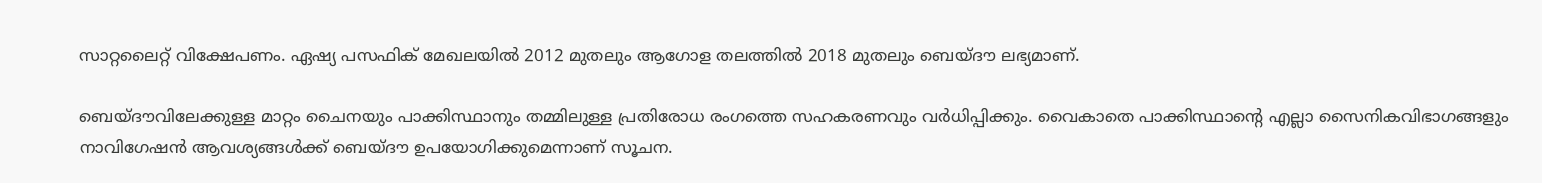സാറ്റലൈറ്റ് വിക്ഷേപണം. ഏഷ്യ പസഫിക് മേഖലയില്‍ 2012 മുതലും ആഗോള തലത്തില്‍ 2018 മുതലും ബെയ്ദൗ ലഭ്യമാണ്.

ബെയ്ദൗവിലേക്കുള്ള മാറ്റം ചൈനയും പാക്കിസ്ഥാനും തമ്മിലുള്ള പ്രതിരോധ രംഗത്തെ സഹകരണവും വര്‍ധിപ്പിക്കും. വൈകാതെ പാക്കിസ്ഥാന്റെ എല്ലാ സൈനികവിഭാഗങ്ങളും നാവിഗേഷന്‍ ആവശ്യങ്ങള്‍ക്ക് ബെയ്ദൗ ഉപയോഗിക്കുമെന്നാണ് സൂചന.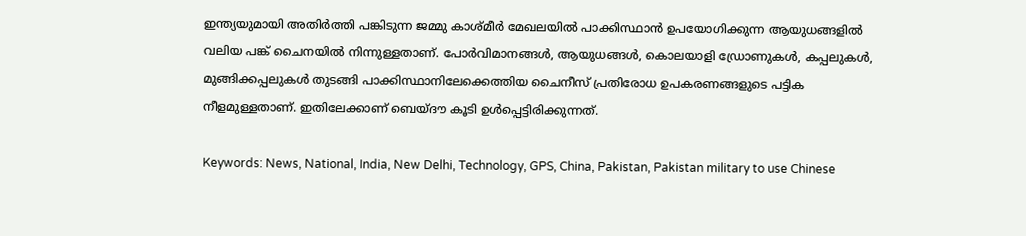ഇന്ത്യയുമായി അതിര്‍ത്തി പങ്കിടുന്ന ജമ്മു കാശ്മീര്‍ മേഖലയില്‍ പാക്കിസ്ഥാന്‍ ഉപയോഗിക്കുന്ന ആയുധങ്ങളില്‍ വലിയ പങ്ക് ചൈനയില്‍ നിന്നുള്ളതാണ്. പോര്‍വിമാനങ്ങള്‍, ആയുധങ്ങള്‍, കൊലയാളി ഡ്രോണുകള്‍, കപ്പലുകള്‍, മുങ്ങിക്കപ്പലുകള്‍ തുടങ്ങി പാക്കിസ്ഥാനിലേക്കെത്തിയ ചൈനീസ് പ്രതിരോധ ഉപകരണങ്ങളുടെ പട്ടിക നീളമുള്ളതാണ്. ഇതിലേക്കാണ് ബെയ്ദൗ കൂടി ഉള്‍പ്പെട്ടിരിക്കുന്നത്.

Keywords: News, National, India, New Delhi, Technology, GPS, China, Pakistan, Pakistan military to use Chinese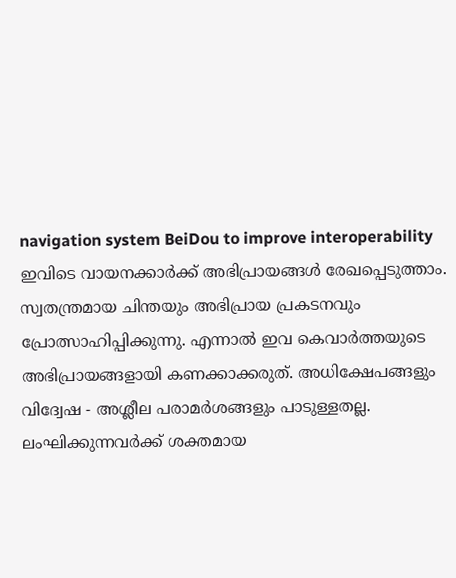navigation system BeiDou to improve interoperability
ഇവിടെ വായനക്കാർക്ക് അഭിപ്രായങ്ങൾ രേഖപ്പെടുത്താം. സ്വതന്ത്രമായ ചിന്തയും അഭിപ്രായ പ്രകടനവും പ്രോത്സാഹിപ്പിക്കുന്നു. എന്നാൽ ഇവ കെവാർത്തയുടെ അഭിപ്രായങ്ങളായി കണക്കാക്കരുത്. അധിക്ഷേപങ്ങളും വിദ്വേഷ - അശ്ലീല പരാമർശങ്ങളും പാടുള്ളതല്ല. ലംഘിക്കുന്നവർക്ക് ശക്തമായ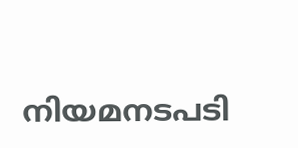നിയമനടപടി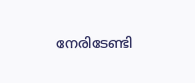നേരിടേണ്ടി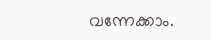വന്നേക്കാം.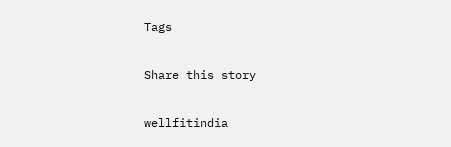Tags

Share this story

wellfitindia